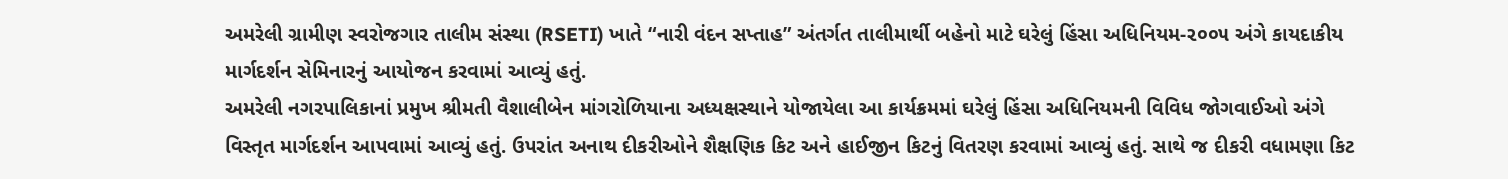અમરેલી ગ્રામીણ સ્વરોજગાર તાલીમ સંસ્થા (RSETI) ખાતે “નારી વંદન સપ્તાહ” અંતર્ગત તાલીમાર્થી બહેનો માટે ઘરેલું હિંસા અધિનિયમ-૨૦૦૫ અંગે કાયદાકીય માર્ગદર્શન સેમિનારનું આયોજન કરવામાં આવ્યું હતું.
અમરેલી નગરપાલિકાનાં પ્રમુખ શ્રીમતી વૈશાલીબેન માંગરોળિયાના અધ્યક્ષસ્થાને યોજાયેલા આ કાર્યક્રમમાં ઘરેલું હિંસા અધિનિયમની વિવિધ જોગવાઈઓ અંગે વિસ્તૃત માર્ગદર્શન આપવામાં આવ્યું હતું. ઉપરાંત અનાથ દીકરીઓને શૈક્ષણિક કિટ અને હાઈજીન કિટનું વિતરણ કરવામાં આવ્યું હતું. સાથે જ દીકરી વધામણા કિટ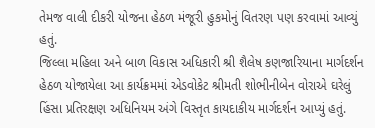તેમજ વાલી દીકરી યોજના હેઠળ મંજૂરી હુકમોનું વિતરણ પણ કરવામાં આવ્યું હતું.
જિલ્લા મહિલા અને બાળ વિકાસ અધિકારી શ્રી શૈલેષ કણજારિયાના માર્ગદર્શન હેઠળ યોજાયેલા આ કાર્યક્રમમાં એડવોકેટ શ્રીમતી શોભીનીબેન વોરાએ ઘરેલું હિંસા પ્રતિરક્ષણ અધિનિયમ અંગે વિસ્તૃત કાયદાકીય માર્ગદર્શન આપ્યું હતું.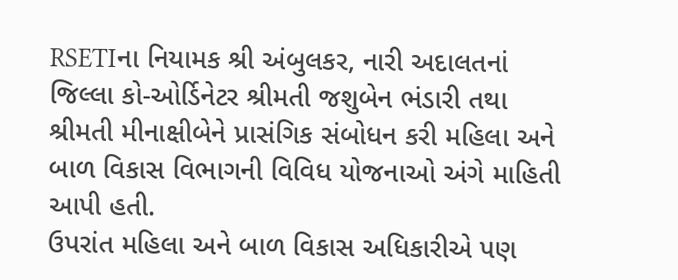RSETIના નિયામક શ્રી અંબુલકર, નારી અદાલતનાં જિલ્લા કો-ઓર્ડિનેટર શ્રીમતી જશુબેન ભંડારી તથા શ્રીમતી મીનાક્ષીબેને પ્રાસંગિક સંબોધન કરી મહિલા અને બાળ વિકાસ વિભાગની વિવિધ યોજનાઓ અંગે માહિતી આપી હતી.
ઉપરાંત મહિલા અને બાળ વિકાસ અધિકારીએ પણ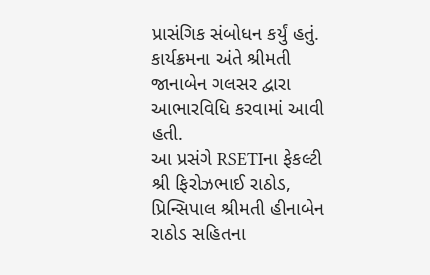પ્રાસંગિક સંબોધન કર્યું હતું. કાર્યક્રમના અંતે શ્રીમતી જાનાબેન ગલસર દ્વારા આભારવિધિ કરવામાં આવી હતી.
આ પ્રસંગે RSETIના ફેકલ્ટી શ્રી ફિરોઝભાઈ રાઠોડ, પ્રિન્સિપાલ શ્રીમતી હીનાબેન રાઠોડ સહિતના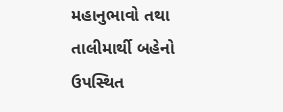મહાનુભાવો તથા તાલીમાર્થી બહેનો ઉપસ્થિત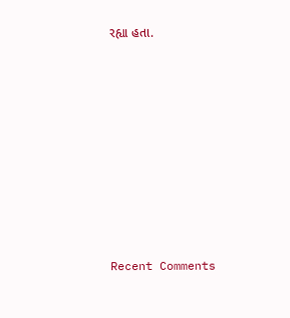રહ્યા હતા.














Recent Comments